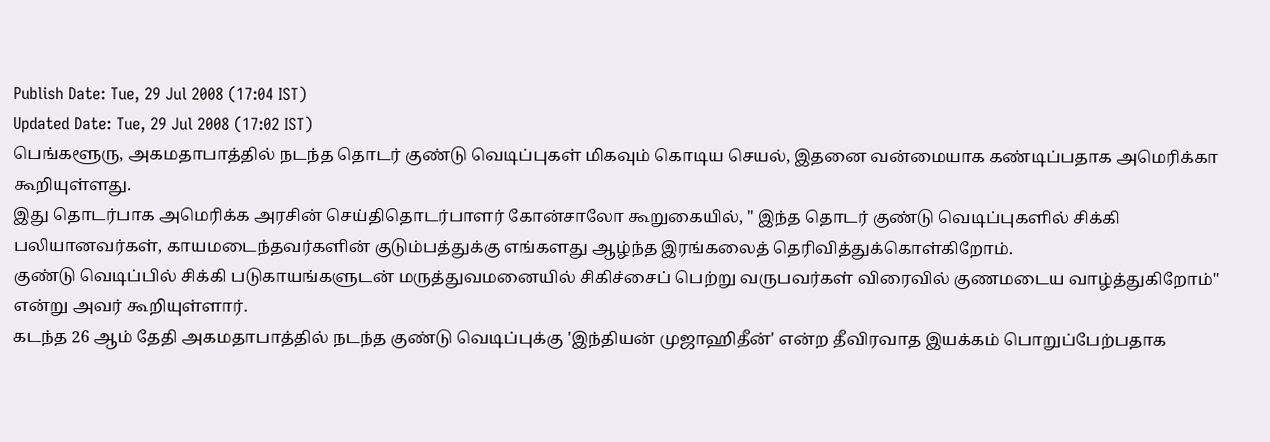Publish Date: Tue, 29 Jul 2008 (17:04 IST)
Updated Date: Tue, 29 Jul 2008 (17:02 IST)
பெங்களூரு, அகமதாபாத்தில் நடந்த தொடர் குண்டு வெடிப்புகள் மிகவும் கொடிய செயல், இதனை வன்மையாக கண்டிப்பதாக அமெரிக்கா கூறியுள்ளது.
இது தொடர்பாக அமெரிக்க அரசின் செய்திதொடர்பாளர் கோன்சாலோ கூறுகையில், " இந்த தொடர் குண்டு வெடிப்புகளில் சிக்கி பலியானவர்கள், காயமடைந்தவர்களின் குடும்பத்துக்கு எங்களது ஆழ்ந்த இரங்கலைத் தெரிவித்துக்கொள்கிறோம்.
குண்டு வெடிப்பில் சிக்கி படுகாயங்களுடன் மருத்துவமனையில் சிகிச்சைப் பெற்று வருபவர்கள் விரைவில் குணமடைய வாழ்த்துகிறோம்" என்று அவர் கூறியுள்ளார்.
கடந்த 26 ஆம் தேதி அகமதாபாத்தில் நடந்த குண்டு வெடிப்புக்கு 'இந்தியன் முஜாஹிதீன்' என்ற தீவிரவாத இயக்கம் பொறுப்பேற்பதாக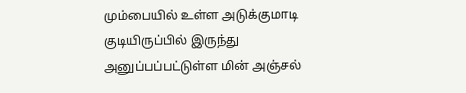மும்பையில் உள்ள அடுக்குமாடி குடியிருப்பில் இருந்து அனுப்பப்பட்டுள்ள மின் அஞ்சல்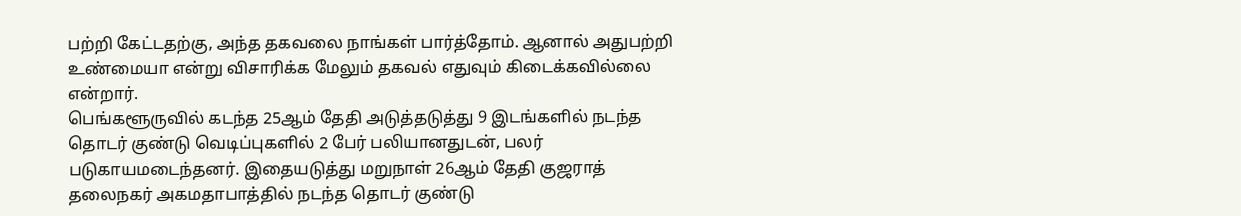பற்றி கேட்டதற்கு, அந்த தகவலை நாங்கள் பார்த்தோம். ஆனால் அதுபற்றி உண்மையா என்று விசாரிக்க மேலும் தகவல் எதுவும் கிடைக்கவில்லை என்றார்.
பெங்களூருவில் கடந்த 25ஆம் தேதி அடுத்தடுத்து 9 இடங்களில் நடந்த தொடர் குண்டு வெடிப்புகளில் 2 பேர் பலியானதுடன், பலர் படுகாயமடைந்தனர். இதையடுத்து மறுநாள் 26ஆம் தேதி குஜராத் தலைநகர் அகமதாபாத்தில் நடந்த தொடர் குண்டு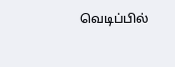வெடிப்பில்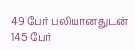49 பேர் பலியானதுடன் 145 பேர்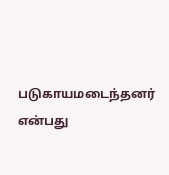படுகாயமடைந்தனர் என்பது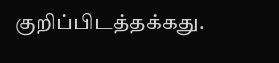குறிப்பிடத்தக்கது.